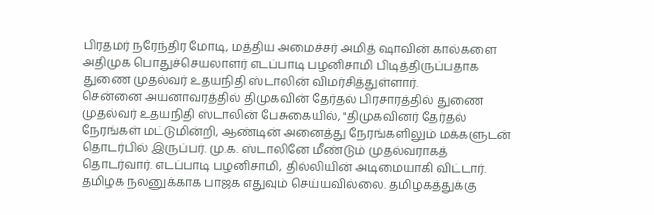பிரதமர் நரேந்திர மோடி, மத்திய அமைச்சர் அமித் ஷாவின் கால்களை அதிமுக பொதுச்செயலாளர் எடப்பாடி பழனிசாமி பிடித்திருப்பதாக துணை முதல்வர் உதயநிதி ஸ்டாலின் விமர்சித்துள்ளார்.
சென்னை அயனாவரத்தில் திமுகவின் தேர்தல் பிரசாரத்தில் துணை முதல்வர் உதயநிதி ஸ்டாலின் பேசுகையில், "திமுகவினர் தேர்தல் நேரங்கள் மட்டுமின்றி, ஆண்டின் அனைத்து நேரங்களிலும் மக்களுடன் தொடர்பில் இருப்பர். மு.க. ஸ்டாலினே மீண்டும் முதல்வராகத் தொடர்வார். எடப்பாடி பழனிசாமி, தில்லியின் அடிமையாகி விட்டார்.
தமிழக நலனுக்காக பாஜக எதுவும் செய்யவில்லை. தமிழகத்துக்கு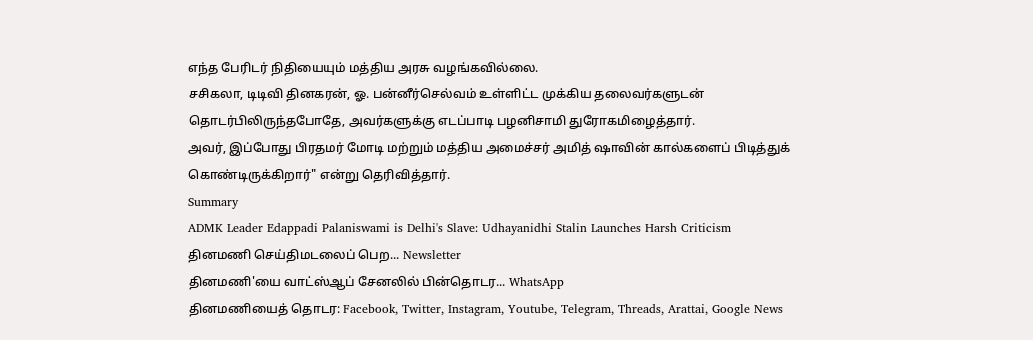எந்த பேரிடர் நிதியையும் மத்திய அரசு வழங்கவில்லை.
சசிகலா, டிடிவி தினகரன், ஓ. பன்னீர்செல்வம் உள்ளிட்ட முக்கிய தலைவர்களுடன் தொடர்பிலிருந்தபோதே, அவர்களுக்கு எடப்பாடி பழனிசாமி துரோகமிழைத்தார்.
அவர், இப்போது பிரதமர் மோடி மற்றும் மத்திய அமைச்சர் அமித் ஷாவின் கால்களைப் பிடித்துக் கொண்டிருக்கிறார்" என்று தெரிவித்தார்.
Summary
ADMK Leader Edappadi Palaniswami is Delhi's Slave: Udhayanidhi Stalin Launches Harsh Criticism
தினமணி செய்திமடலைப் பெற... Newsletter
தினமணி'யை வாட்ஸ்ஆப் சேனலில் பின்தொடர... WhatsApp
தினமணியைத் தொடர: Facebook, Twitter, Instagram, Youtube, Telegram, Threads, Arattai, Google News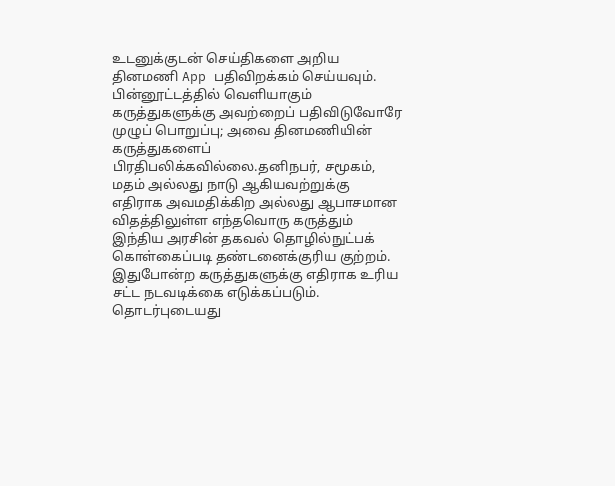உடனுக்குடன் செய்திகளை அறிய தினமணி App பதிவிறக்கம் செய்யவும்.
பின்னூட்டத்தில் வெளியாகும் கருத்துகளுக்கு அவற்றைப் பதிவிடுவோரே முழுப் பொறுப்பு; அவை தினமணியின் கருத்துகளைப் பிரதிபலிக்கவில்லை.தனிநபர், சமூகம், மதம் அல்லது நாடு ஆகியவற்றுக்கு எதிராக அவமதிக்கிற அல்லது ஆபாசமான விதத்திலுள்ள எந்தவொரு கருத்தும் இந்திய அரசின் தகவல் தொழில்நுட்பக் கொள்கைப்படி தண்டனைக்குரிய குற்றம். இதுபோன்ற கருத்துகளுக்கு எதிராக உரிய சட்ட நடவடிக்கை எடுக்கப்படும்.
தொடர்புடையது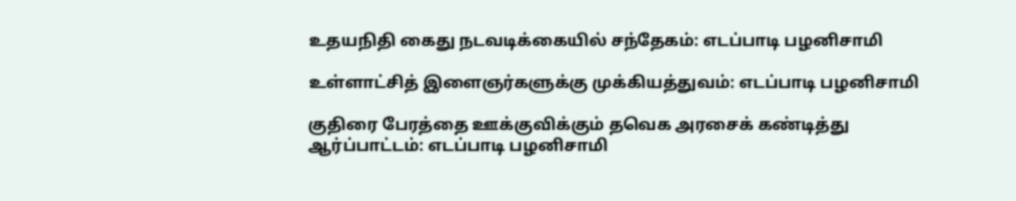உதயநிதி கைது நடவடிக்கையில் சந்தேகம்: எடப்பாடி பழனிசாமி

உள்ளாட்சித் இளைஞர்களுக்கு முக்கியத்துவம்: எடப்பாடி பழனிசாமி

குதிரை பேரத்தை ஊக்குவிக்கும் தவெக அரசைக் கண்டித்து ஆர்ப்பாட்டம்: எடப்பாடி பழனிசாமி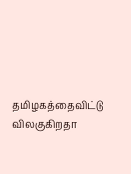தமிழகத்தைவிட்டு விலகுகிறதா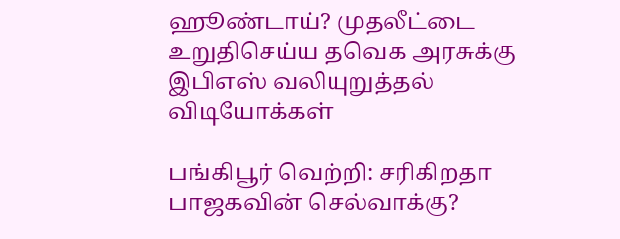ஹூண்டாய்? முதலீட்டை உறுதிசெய்ய தவெக அரசுக்கு இபிஎஸ் வலியுறுத்தல்
விடியோக்கள்

பங்கிபூர் வெற்றி: சரிகிறதா பாஜகவின் செல்வாக்கு?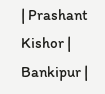| Prashant Kishor | Bankipur |